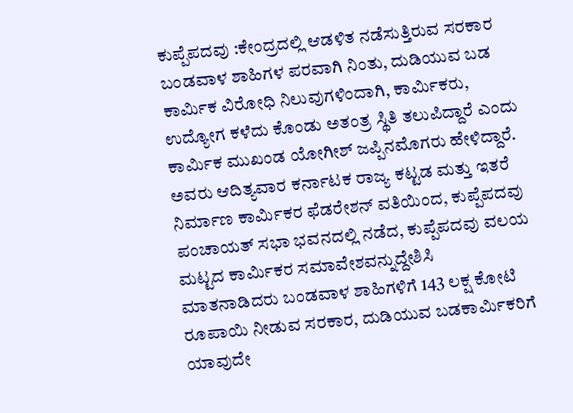ಕುಪ್ಪೆಪದವು :ಕೇಂದ್ರದಲ್ಲಿ ಆಡಳಿತ ನಡೆಸುತ್ತಿರುವ ಸರಕಾರ ಬಂಡವಾಳ ಶಾಹಿಗಳ ಪರವಾಗಿ ನಿಂತು, ದುಡಿಯುವ ಬಡ ಕಾರ್ಮಿಕ ವಿರೋಧಿ ನಿಲುವುಗಳಿಂದಾಗಿ, ಕಾರ್ಮಿಕರು, ಉದ್ಯೋಗ ಕಳೆದು ಕೊಂಡು ಅತಂತ್ರ ಸ್ಥಿತಿ ತಲುಪಿದ್ದಾರೆ ಎಂದು ಕಾರ್ಮಿಕ ಮುಖಂಡ ಯೋಗೀಶ್ ಜಪ್ಪಿನಮೊಗರು ಹೇಳಿದ್ದಾರೆ.
ಅವರು ಆದಿತ್ಯವಾರ ಕರ್ನಾಟಕ ರಾಜ್ಯ ಕಟ್ಟಡ ಮತ್ತು ಇತರೆ ನಿರ್ಮಾಣ ಕಾರ್ಮಿಕರ ಫೆಡರೇಶನ್ ವತಿಯಿಂದ, ಕುಪ್ಪೆಪದವು ಪಂಚಾಯತ್ ಸಭಾ ಭವನದಲ್ಲಿ ನಡೆದ, ಕುಪ್ಪೆಪದವು ವಲಯ ಮಟ್ಟದ ಕಾರ್ಮಿಕರ ಸಮಾವೇಶವನ್ನುದ್ದೇಶಿಸಿ ಮಾತನಾಡಿದರು ಬಂಡವಾಳ ಶಾಹಿಗಳಿಗೆ 143 ಲಕ್ಷ ಕೋಟಿ ರೂಪಾಯಿ ನೀಡುವ ಸರಕಾರ, ದುಡಿಯುವ ಬಡಕಾರ್ಮಿಕರಿಗೆ ಯಾವುದೇ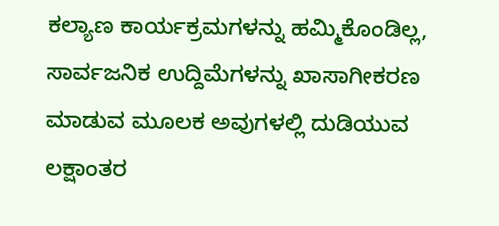ಕಲ್ಯಾಣ ಕಾರ್ಯಕ್ರಮಗಳನ್ನು ಹಮ್ಮಿಕೊಂಡಿಲ್ಲ, ಸಾರ್ವಜನಿಕ ಉದ್ದಿಮೆಗಳನ್ನು ಖಾಸಾಗೀಕರಣ ಮಾಡುವ ಮೂಲಕ ಅವುಗಳಲ್ಲಿ ದುಡಿಯುವ ಲಕ್ಷಾಂತರ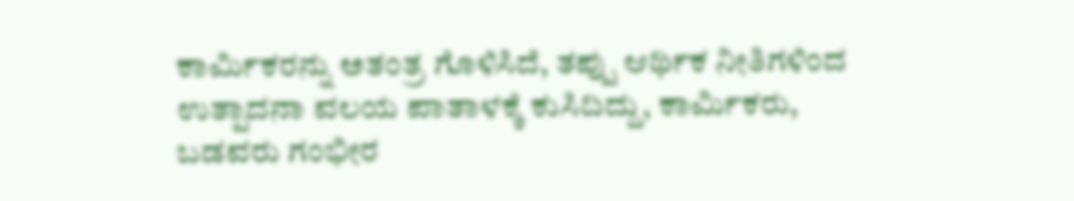ಕಾರ್ಮಿಕರನ್ನು ಅತಂತ್ರ ಗೊಳಿಸಿದೆ, ತಪ್ಪು ಆರ್ಥಿಕ ನೀತಿಗಳಿಂದ ಉತ್ಪಾದನಾ ವಲಯ ಪಾತಾಳಕ್ಕೆ ಕುಸಿದಿದ್ದು, ಕಾರ್ಮಿಕರು, ಬಡವರು ಗಂಭೀರ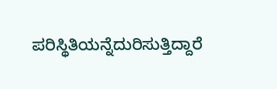ಪರಿಸ್ಥಿತಿಯನ್ನೆದುರಿಸುತ್ತಿದ್ದಾರೆ